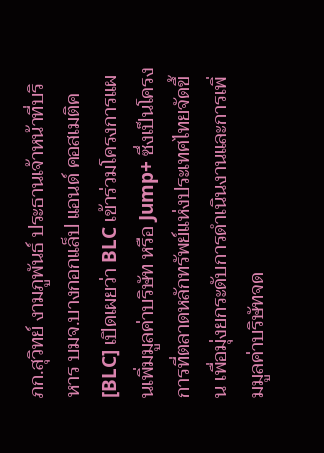ภก.สุวิทย์ งามภูพันธ์ ประธานเจ้าหน้าที่บริหาร บมจ.บางกอกแล็ป แอนด์ คอสเมติค [BLC] เปิดเผยว่า BLC เข้าร่วมโครงการแผนเพิ่มมูลค่าบริษัท หรือ Jump+ ซึ่งเป็นโครงการที่ตลาดหลักทรัพย์แห่งประเทศไทยจัดขึ้น เพื่อมุ่งยกระดับการดำเนินงานและการเพิ่มมูลค่าบริษัทจด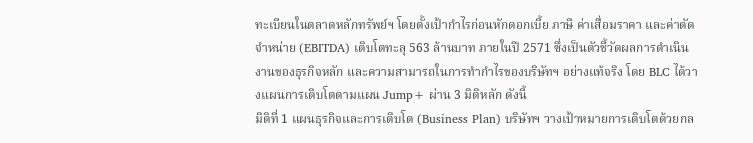ทะเบียนในตลาดหลักทรัพย์ฯ โดยตั้งเป้ากำไรก่อนหักดอกเบี้ย ภาษี ค่าเสื่อมราคา และค่าตัดจำหน่าย (EBITDA) เติบโตทะลุ 563 ล้านบาท ภายในปี 2571 ซึ่งเป็นตัวชี้วัดผลการดำเนินงานของธุรกิจหลัก และความสามารถในการทำกำไรของบริษัทฯ อย่างแท้จริง โดย BLC ได้วางแผนการเติบโตตามแผน Jump+ ผ่าน 3 มิติหลัก ดังนี้
มิติที่ 1 แผนธุรกิจและการเติบโต (Business Plan) บริษัทฯ วางเป้าหมายการเติบโตด้วยกล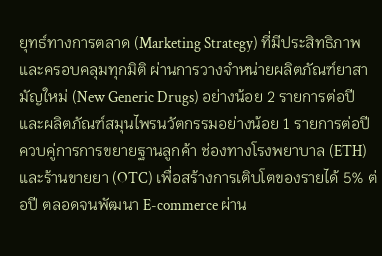ยุทธ์ทางการตลาด (Marketing Strategy) ที่มีประสิทธิภาพและครอบคลุมทุกมิติ ผ่านการวางจำหน่ายผลิตภัณฑ์ยาสามัญใหม่ (New Generic Drugs) อย่างน้อย 2 รายการต่อปี และผลิตภัณฑ์สมุนไพรนวัตกรรมอย่างน้อย 1 รายการต่อปี ควบคู่การการขยายฐานลูกค้า ช่องทางโรงพยาบาล (ETH) และร้านขายยา (OTC) เพื่อสร้างการเติบโตของรายได้ 5% ต่อปี ตลอดจนพัฒนา E-commerce ผ่าน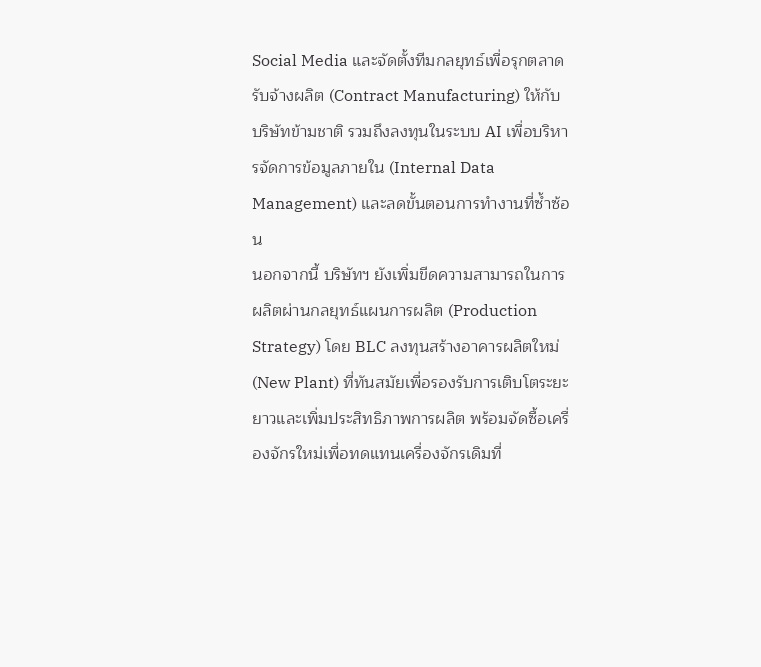Social Media และจัดตั้งทีมกลยุทธ์เพื่อรุกตลาดรับจ้างผลิต (Contract Manufacturing) ให้กับบริษัทข้ามชาติ รวมถึงลงทุนในระบบ AI เพื่อบริหารจัดการข้อมูลภายใน (Internal Data Management) และลดขั้นตอนการทำงานที่ซ้ำซ้อน
นอกจากนี้ บริษัทฯ ยังเพิ่มขีดความสามารถในการผลิตผ่านกลยุทธ์แผนการผลิต (Production Strategy) โดย BLC ลงทุนสร้างอาคารผลิตใหม่ (New Plant) ที่ทันสมัยเพื่อรองรับการเติบโตระยะยาวและเพิ่มประสิทธิภาพการผลิต พร้อมจัดซื้อเครื่องจักรใหม่เพื่อทดแทนเครื่องจักรเดิมที่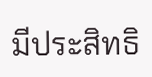มีประสิทธิ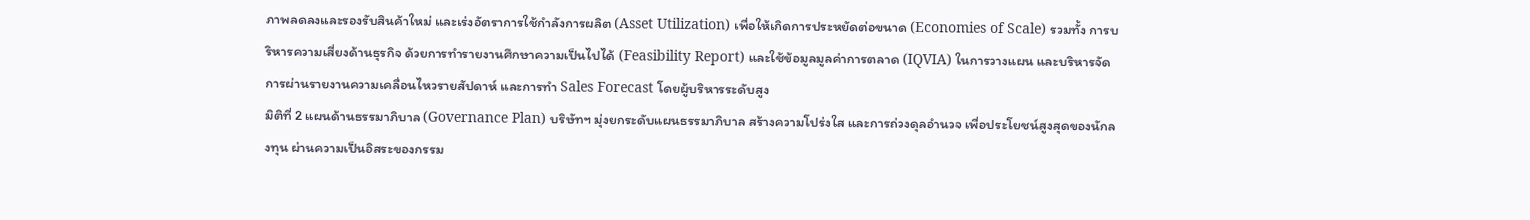ภาพลดลงและรองรับสินค้าใหม่ และเร่งอัตราการใช้กำลังการผลิต (Asset Utilization) เพื่อให้เกิดการประหยัดต่อขนาด (Economies of Scale) รวมทั้ง การบริหารความเสี่ยงด้านธุรกิจ ด้วยการทำรายงานศึกษาความเป็นไปได้ (Feasibility Report) และใช้ข้อมูลมูลค่าการตลาด (IQVIA) ในการวางแผน และบริหารจัดการผ่านรายงานความเคลื่อนไหวรายสัปดาห์ และการทำ Sales Forecast โดยผู้บริหารระดับสูง
มิติที่ 2 แผนด้านธรรมาภิบาล (Governance Plan) บริษัทฯ มุ่งยกระดับแผนธรรมาภิบาล สร้างความโปร่งใส และการถ่วงดุลอำนวจ เพื่อประโยชน์สูงสุดของนักลงทุน ผ่านความเป็นอิสระของกรรม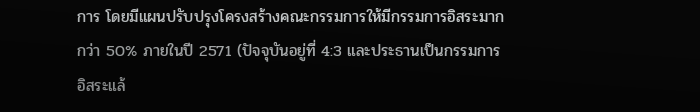การ โดยมีแผนปรับปรุงโครงสร้างคณะกรรมการให้มีกรรมการอิสระมากกว่า 50% ภายในปี 2571 (ปัจจุบันอยู่ที่ 4:3 และประธานเป็นกรรมการอิสระแล้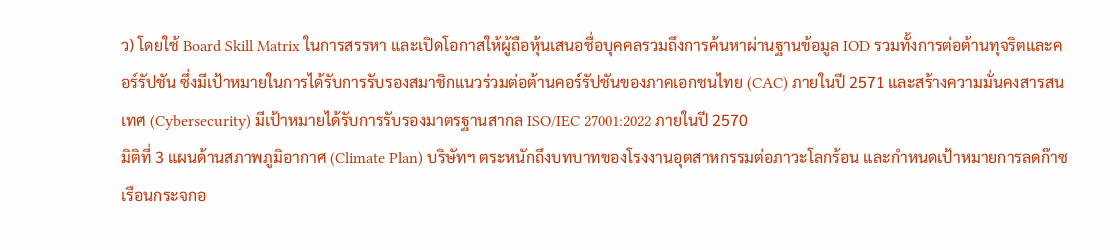ว) โดยใช้ Board Skill Matrix ในการสรรหา และเปิดโอกาสให้ผู้ถือหุ้นเสนอชื่อบุคคลรวมถึงการค้นหาผ่านฐานข้อมูล IOD รวมทั้งการต่อต้านทุจริตและคอร์รัปชัน ซึ่งมีเป้าหมายในการได้รับการรับรองสมาชิกแนวร่วมต่อต้านคอร์รัปชันของภาคเอกชนไทย (CAC) ภายในปี 2571 และสร้างความมั่นคงสารสนเทศ (Cybersecurity) มีเป้าหมายได้รับการรับรองมาตรฐานสากล ISO/IEC 27001:2022 ภายในปี 2570
มิติที่ 3 แผนด้านสภาพภูมิอากาศ (Climate Plan) บริษัทฯ ตระหนักถึงบทบาทของโรงงานอุตสาหกรรมต่อภาวะโลกร้อน และกำหนดเป้าหมายการลดก๊าซเรือนกระจกอ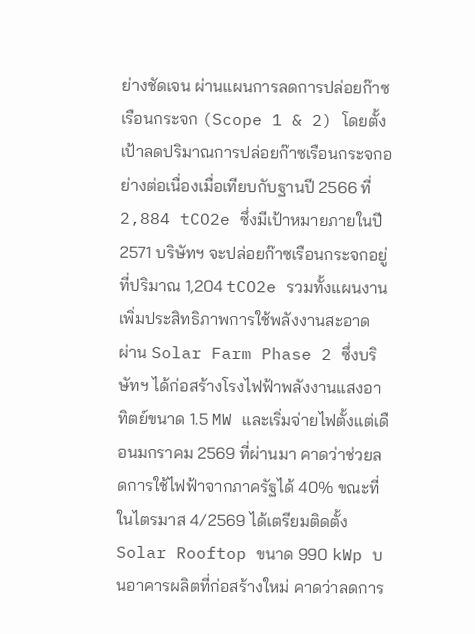ย่างชัดเจน ผ่านแผนการลดการปล่อยก๊าซเรือนกระจก (Scope 1 & 2) โดยตั้งเป้าลดปริมาณการปล่อยก๊าซเรือนกระจกอย่างต่อเนื่องเมื่อเทียบกับฐานปี 2566 ที่ 2,884 tCO2e ซึ่งมีเป้าหมายภายในปี 2571 บริษัทฯ จะปล่อยก๊าซเรือนกระจกอยู่ที่ปริมาณ 1,204 tCO2e รวมทั้งแผนงานเพิ่มประสิทธิภาพการใช้พลังงานสะอาด ผ่าน Solar Farm Phase 2 ซึ่งบริษัทฯ ได้ก่อสร้างโรงไฟฟ้าพลังงานแสงอาทิตย์ขนาด 1.5 MW และเริ่มจ่ายไฟตั้งแต่เดือนมกราคม 2569 ที่ผ่านมา คาดว่าช่วยลดการใช้ไฟฟ้าจากภาครัฐได้ 40% ขณะที่ในไตรมาส 4/2569 ได้เตรียมติดตั้ง Solar Rooftop ขนาด 990 kWp บนอาคารผลิตที่ก่อสร้างใหม่ คาดว่าลดการ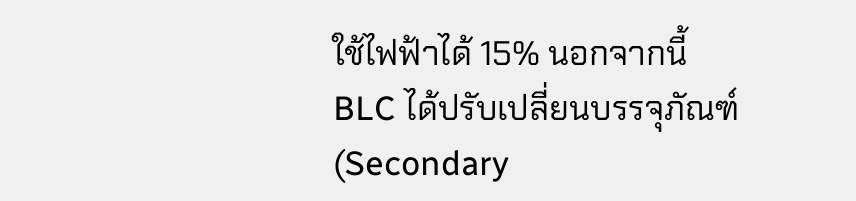ใช้ไฟฟ้าได้ 15% นอกจากนี้ BLC ได้ปรับเปลี่ยนบรรจุภัณฑ์ (Secondary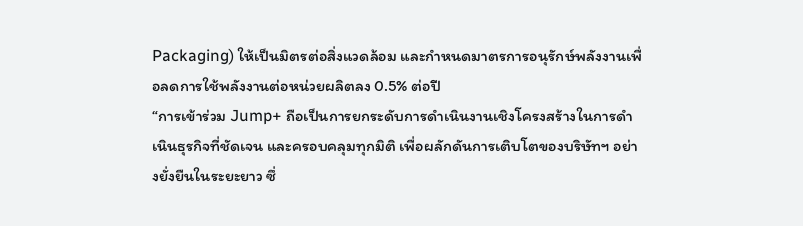Packaging) ให้เป็นมิตรต่อสิ่งแวดล้อม และกำหนดมาตรการอนุรักษ์พลังงานเพื่อลดการใช้พลังงานต่อหน่วยผลิตลง 0.5% ต่อปี
“การเข้าร่วม Jump+ ถือเป็นการยกระดับการดำเนินงานเชิงโครงสร้างในการดำเนินธุรกิจที่ชัดเจน และครอบคลุมทุกมิติ เพื่อผลักดันการเติบโตของบริษัทฯ อย่างยั่งยืนในระยะยาว ซึ่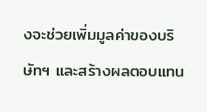งจะช่วยเพิ่มมูลค่าของบริษัทฯ และสร้างผลตอบแทน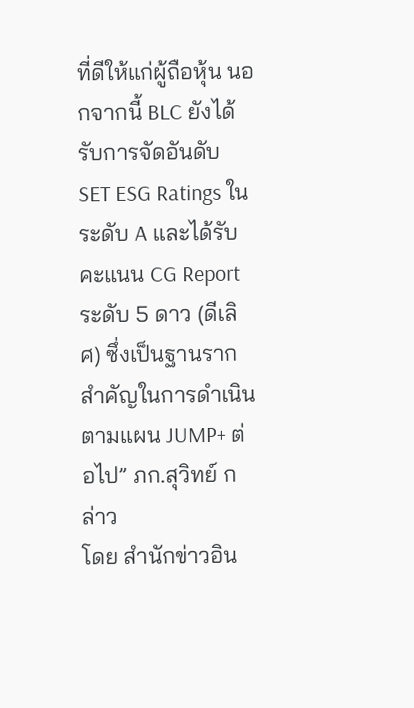ที่ดีให้แก่ผู้ถือหุ้น นอกจากนี้ BLC ยังได้รับการจัดอันดับ SET ESG Ratings ในระดับ A และได้รับคะแนน CG Report ระดับ 5 ดาว (ดีเลิศ) ซึ่งเป็นฐานรากสำคัญในการดำเนินตามแผน JUMP+ ต่อไป” ภก.สุวิทย์ กล่าว
โดย สำนักข่าวอิน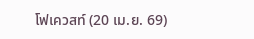โฟเควสท์ (20 เม.ย. 69)